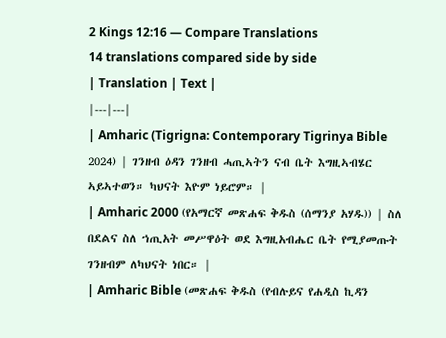2 Kings 12:16 — Compare Translations
14 translations compared side by side
| Translation | Text |
|---|---|
| Amharic (Tigrigna: Contemporary Tigrinya Bible 2024) | ገንዘብ ዕዳን ገንዘብ ሓጢኣትን ናብ ቤት እግዚኣብሄር ኣይኣተወን። ካህናት እዮም ነይሮም። |
| Amharic 2000 (የአማርኛ መጽሐፍ ቅዱስ (ሰማንያ አሃዱ)) | ስለ በደልና ስለ ኀጢአት መሥዋዕት ወደ እግዚአብሔር ቤት የሚያመጡት ገንዘብም ለካህናት ነበር። |
| Amharic Bible (መጽሐፍ ቅዱስ (የብሉይና የሐዲስ ኪዳን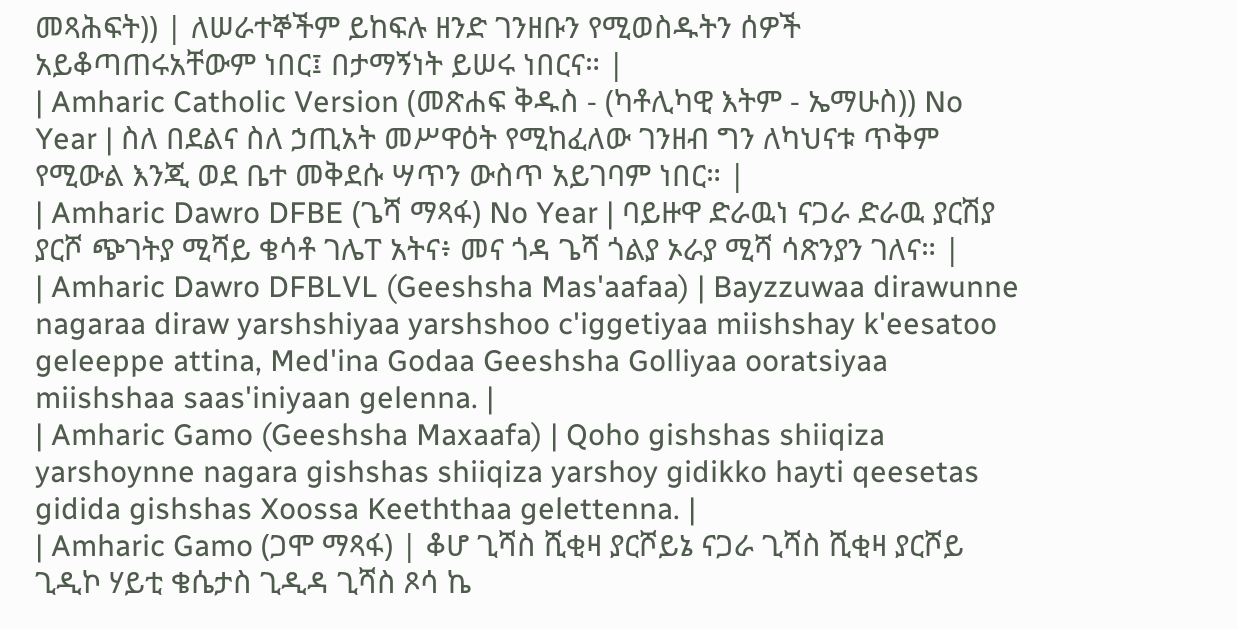መጻሕፍት)) | ለሠራተኞችም ይከፍሉ ዘንድ ገንዘቡን የሚወስዱትን ሰዎች አይቆጣጠሩአቸውም ነበር፤ በታማኝነት ይሠሩ ነበርና። |
| Amharic Catholic Version (መጽሐፍ ቅዱስ - (ካቶሊካዊ እትም - ኤማሁስ)) No Year | ስለ በደልና ስለ ኃጢአት መሥዋዕት የሚከፈለው ገንዘብ ግን ለካህናቱ ጥቅም የሚውል እንጂ ወደ ቤተ መቅደሱ ሣጥን ውስጥ አይገባም ነበር። |
| Amharic Dawro DFBE (ጌሻ ማጻፋ) No Year | ባይዙዋ ድራዉነ ናጋራ ድራዉ ያርሽያ ያርሾ ጭገትያ ሚሻይ ቄሳቶ ገሌፐ አትና፥ መና ጎዳ ጌሻ ጎልያ ኦራያ ሚሻ ሳጽንያን ገለና። |
| Amharic Dawro DFBLVL (Geeshsha Mas'aafaa) | Bayzzuwaa dirawunne nagaraa diraw yarshshiyaa yarshshoo c'iggetiyaa miishshay k'eesatoo geleeppe attina, Med'ina Godaa Geeshsha Golliyaa ooratsiyaa miishshaa saas'iniyaan gelenna. |
| Amharic Gamo (Geeshsha Maxaafa) | Qoho gishshas shiiqiza yarshoynne nagara gishshas shiiqiza yarshoy gidikko hayti qeesetas gidida gishshas Xoossa Keeththaa gelettenna. |
| Amharic Gamo (ጋሞ ማጻፋ) | ቆሆ ጊሻስ ሺቂዛ ያርሾይኔ ናጋራ ጊሻስ ሺቂዛ ያርሾይ ጊዲኮ ሃይቲ ቄሴታስ ጊዲዳ ጊሻስ ጾሳ ኬ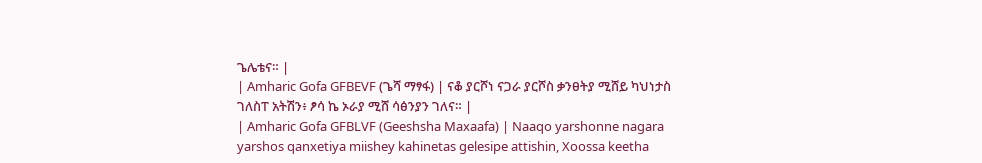ጌሌቴና። |
| Amharic Gofa GFBEVF (ጌሻ ማፃፋ) | ናቆ ያርሾነ ናጋራ ያርሾስ ቃንፀትያ ሚሸይ ካህነታስ ገለስፐ አትሽን፥ ፆሳ ኬ ኦራያ ሚሸ ሳፅንያን ገለና። |
| Amharic Gofa GFBLVF (Geeshsha Maxaafa) | Naaqo yarshonne nagara yarshos qanxetiya miishey kahinetas gelesipe attishin, Xoossa keetha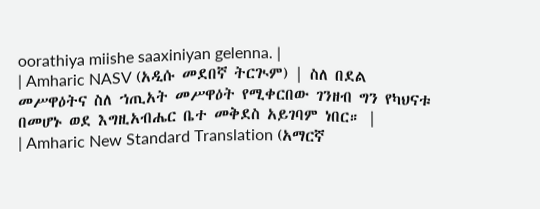oorathiya miishe saaxiniyan gelenna. |
| Amharic NASV (አዲሱ መደበኛ ትርጒም) | ስለ በደል መሥዋዕትና ስለ ኀጢአት መሥዋዕት የሚቀርበው ገንዘብ ግን የካህናቱ በመሆኑ ወደ እግዚአብሔር ቤተ መቅደስ አይገባም ነበር። |
| Amharic New Standard Translation (አማርኛ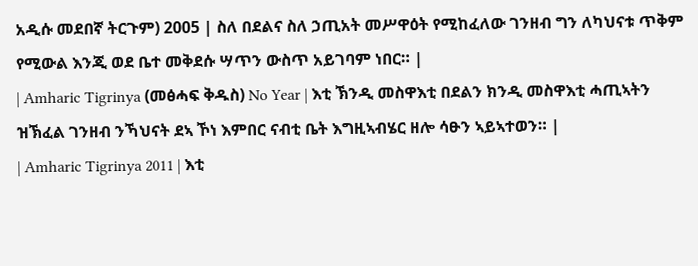አዲሱ መደበኛ ትርጉም) 2005 | ስለ በደልና ስለ ኃጢአት መሥዋዕት የሚከፈለው ገንዘብ ግን ለካህናቱ ጥቅም የሚውል እንጂ ወደ ቤተ መቅደሱ ሣጥን ውስጥ አይገባም ነበር። |
| Amharic Tigrinya (መፅሓፍ ቅዱስ) No Year | እቲ ኽንዲ መስዋእቲ በደልን ክንዲ መስዋእቲ ሓጢኣትን ዝኽፈል ገንዘብ ንኻህናት ደኣ ኾነ እምበር ናብቲ ቤት እግዚኣብሄር ዘሎ ሳፁን ኣይኣተወን። |
| Amharic Tigrinya 2011 | እቲ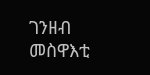ገንዘብ መስዋእቲ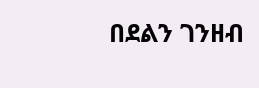በደልን ገንዘብ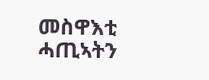መስዋእቲ ሓጢኣትን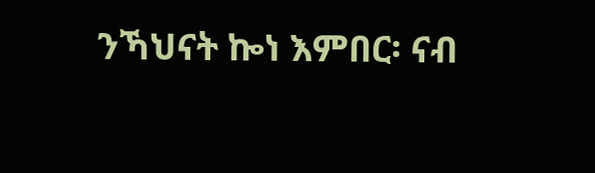ንኻህናት ኰነ እምበር፡ ናብ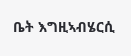ቤት እግዚኣብሄርሲ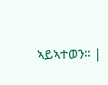ኣይኣተወን። |